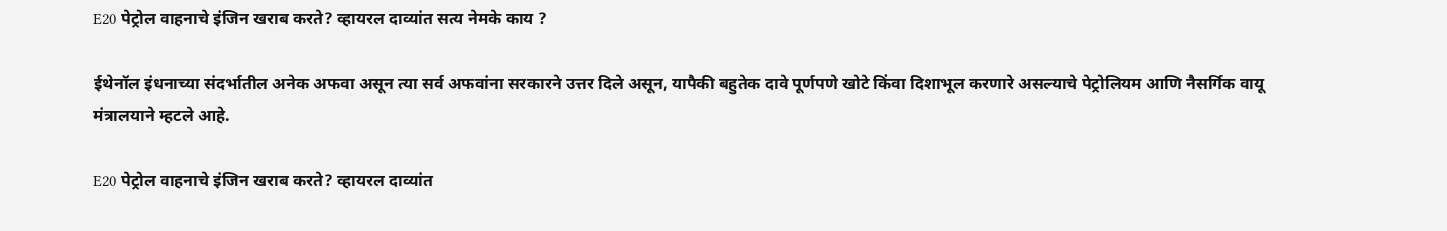E20 पेट्रोल वाहनाचे इंजिन खराब करते? व्हायरल दाव्यांत सत्य नेमके काय ?

ईथेनॉल इंधनाच्या संदर्भातील अनेक अफवा असून त्या सर्व अफवांना सरकारने उत्तर दिले असून, यापैकी बहुतेक दावे पूर्णपणे खोटे किंवा दिशाभूल करणारे असल्याचे पेट्रोलियम आणि नैसर्गिक वायू मंत्रालयाने म्हटले आहे.

E20 पेट्रोल वाहनाचे इंजिन खराब करते? व्हायरल दाव्यांत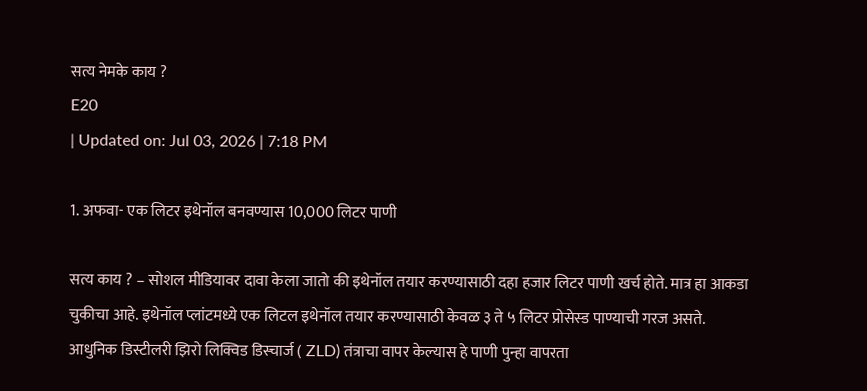सत्य नेमके काय ?
E20
| Updated on: Jul 03, 2026 | 7:18 PM

1. अफवा- एक लिटर इथेनॉल बनवण्यास 10,000 लिटर पाणी

सत्य काय ? – सोशल मीडियावर दावा केला जातो की इथेनॉल तयार करण्यासाठी दहा हजार लिटर पाणी खर्च होते. मात्र हा आकडा चुकीचा आहे. इथेनॉल प्लांटमध्ये एक लिटल इथेनॉल तयार करण्यासाठी केवळ ३ ते ५ लिटर प्रोसेस्ड पाण्याची गरज असते. आधुनिक डिस्टीलरी झिरो लिक्विड डिस्चार्ज ( ZLD) तंत्राचा वापर केल्यास हे पाणी पुन्हा वापरता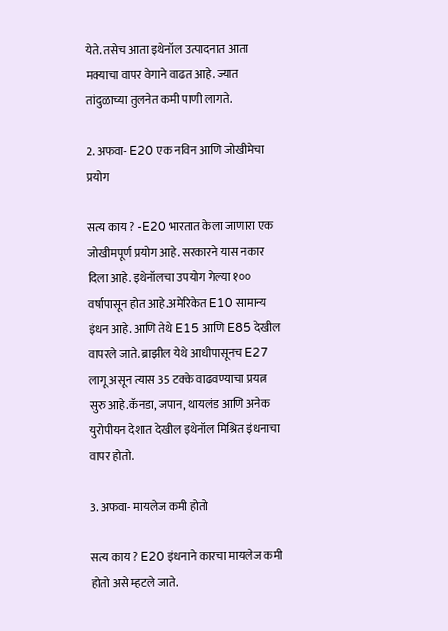येते. तसेच आता इथेनॉल उत्पादनात आता मक्याचा वापर वेगाने वाढत आहे. ज्यात तांदुळाच्या तुलनेत कमी पाणी लागते.

2. अफवा- E20 एक नविन आणि जोखीमेचा प्रयोग

सत्य काय ? -E20 भारतात केला जाणारा एक जोखीमपूर्ण प्रयोग आहे. सरकारने यास नकार दिला आहे. इथेनॉलचा उपयोग गेल्या १०० वर्षापासून होत आहे.अमेरिकेत E10 सामान्य इंधन आहे. आणि तेथे E15 आणि E85 देखील वापरले जाते. ब्राझील येथे आधीपासूनच E27 लागू असून त्यास 35 टक्के वाढवण्याचा प्रयत्न सुरु आहे.कॅनडा, जपान, थायलंड आणि अनेक युरोपीयन देशात देखील इथेनॉल मिश्रित इंधनाचा वापर होतो.

3. अफवा- मायलेज कमी होतो

सत्य काय ? E20 इंधनाने कारचा मायलेज कमी होतो असे म्हटले जाते.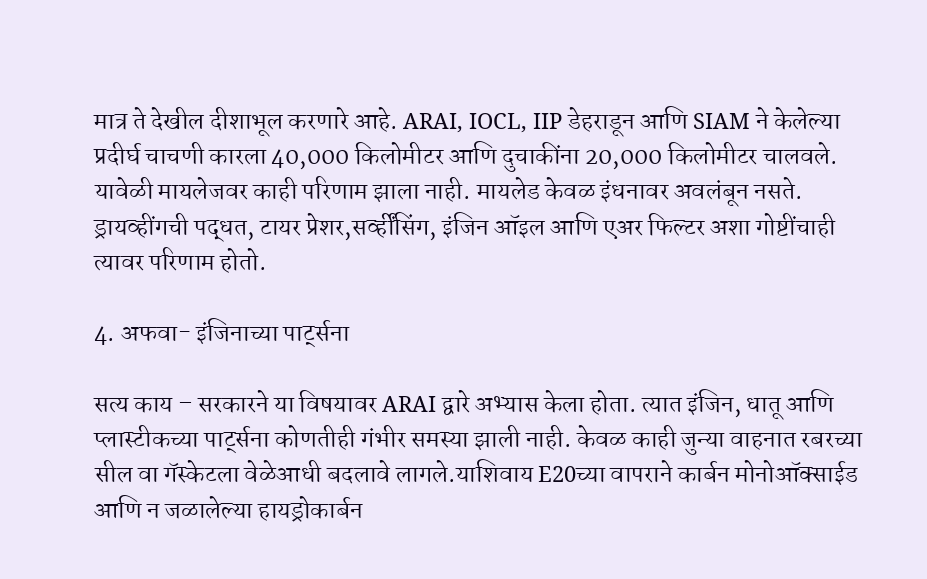मात्र ते देखील दीशाभूल करणारे आहे. ARAI, IOCL, IIP डेहराडून आणि SIAM ने केलेल्या प्रदीर्घ चाचणी कारला 40,000 किलोमीटर आणि दुचाकींना 20,000 किलोमीटर चालवले. यावेळी मायलेजवर काही परिणाम झाला नाही. मायलेड केवळ इंधनावर अवलंबून नसते. ड्रायव्हींगची पद्धत, टायर प्रेशर,सर्व्हींसिंग, इंजिन ऑइल आणि एअर फिल्टर अशा गोष्टींचाही त्यावर परिणाम होतो.

4. अफवा- इंजिनाच्या पार्ट्सना

सत्य काय – सरकारने या विषयावर ARAI द्वारे अभ्यास केला होता. त्यात इंजिन, धातू आणि प्लास्टीकच्या पार्ट्सना कोणतीही गंभीर समस्या झाली नाही. केवळ काही जुन्या वाहनात रबरच्या सील वा गॅस्केटला वेळेआधी बदलावे लागले.याशिवाय E20च्या वापराने कार्बन मोनोऑक्साईड आणि न जळालेल्या हायड्रोकार्बन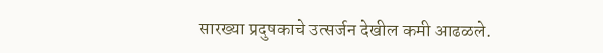सारख्या प्रदुषकाचे उत्सर्जन देखील कमी आढळले.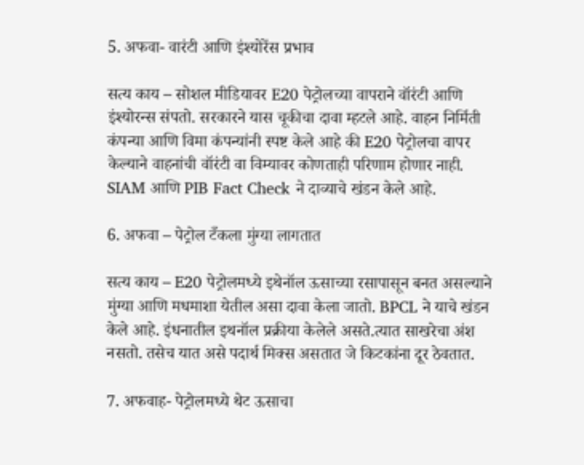5. अफवा- वारंटी आणि इंश्योरेंस प्रभाव

सत्य काय – सोशल मीडियावर E20 पेट्रोलच्या वापराने वॉरंटी आणि इंश्योरन्स संपतो. सरकारने यास चूकीचा दावा म्हटले आहे. वाहन निर्मिती कंपन्या आणि विमा कंपन्यांनी स्पष्ट केले आहे की E20 पेट्रोलचा वापर केल्याने वाहनांची वॉरंटी वा विम्यावर कोणताही परिणाम होणार नाही. SIAM आणि PIB Fact Check ने दाव्याचे खंडन केले आहे.

6. अफवा – पेट्रोल टँकला मुंग्या लागतात

सत्य काय – E20 पेट्रोलमध्ये इथेनॉल ऊसाच्या रसापासून बनत असल्याने मुंग्या आणि मधमाशा येतील असा दावा केला जातो. BPCL ने याचे खंडन केले आहे. इंधनातील इथनॉल प्रक्रीया केलेले असते.त्यात साखरेचा अंश नसतो. तसेच यात असे पदार्थ मिक्स असतात जे किटकांना दूर ठेवतात.

7. अफवाह- पेट्रोलमध्ये थेट ऊसाचा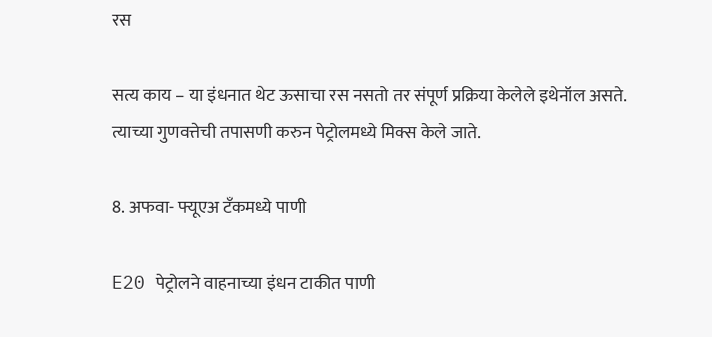रस

सत्य काय – या इंधनात थेट ऊसाचा रस नसतो तर संपूर्ण प्रक्रिया केलेले इथेनॉल असते. त्याच्या गुणवत्तेची तपासणी करुन पेट्रोलमध्ये मिक्स केले जाते.

8. अफवा- फ्यूएअ टँकमध्ये पाणी

E20 पेट्रोलने वाहनाच्या इंधन टाकीत पाणी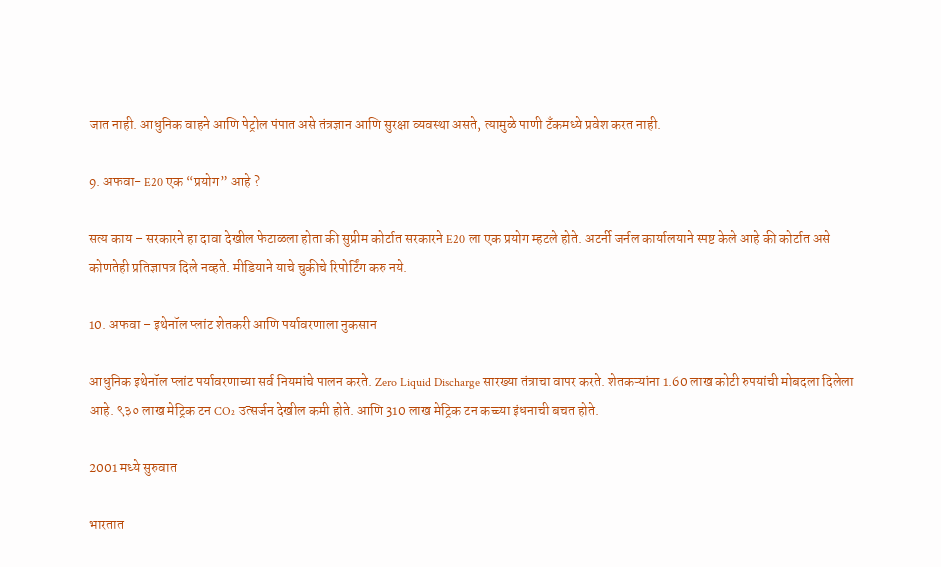जात नाही. आधुनिक वाहने आणि पेट्रोल पंपात असे तंत्रज्ञान आणि सुरक्षा व्यवस्था असते, त्यामुळे पाणी टँकमध्ये प्रवेश करत नाही.

9. अफवा- E20 एक “प्रयोग” आहे ?

सत्य काय – सरकारने हा दावा देखील फेटाळला होता की सुप्रीम कोर्टात सरकारने E20 ला एक प्रयोग म्हटले होते. अटर्नी जर्नल कार्यालयाने स्पष्ट केले आहे की कोर्टात असे कोणतेही प्रतिज्ञापत्र दिले नव्हते. मीडियाने याचे चुकीचे रिपोर्टिंग करु नये.

10. अफवा – इथेनॉल प्लांट शेतकरी आणि पर्यावरणाला नुकसान

आधुनिक इथेनॉल प्लांट पर्यावरणाच्या सर्व नियमांचे पालन करते. Zero Liquid Discharge सारख्या तंत्राचा वापर करते. शेतकऱ्यांना 1.60 लाख कोटी रुपयांची मोबदला दिलेला आहे. ९३० लाख मेट्रिक टन CO₂ उत्सर्जन देखील कमी होते. आणि 310 लाख मेट्रिक टन कच्च्या इंधनाची बचत होते.

2001 मध्ये सुरुवात

भारतात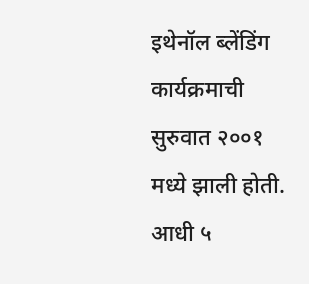इथेनॉल ब्लेंडिंग कार्यक्रमाची सुरुवात २००१ मध्ये झाली होती. आधी ५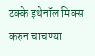टक्के इथेनॉल मिक्स करुन चाचण्या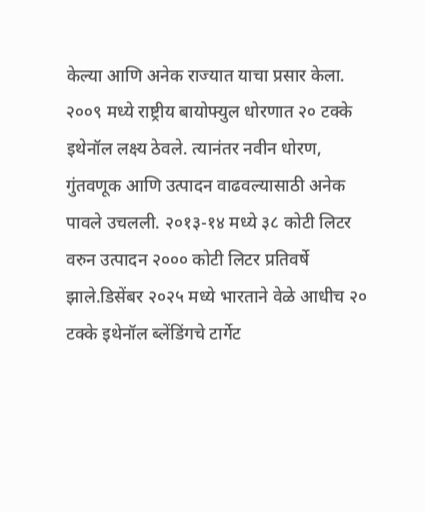केल्या आणि अनेक राज्यात याचा प्रसार केला. २००९ मध्ये राष्ट्रीय बायोफ्युल धोरणात २० टक्के इथेनॉल लक्ष्य ठेवले. त्यानंतर नवीन धोरण, गुंतवणूक आणि उत्पादन वाढवल्यासाठी अनेक पावले उचलली. २०१३-१४ मध्ये ३८ कोटी लिटर वरुन उत्पादन २००० कोटी लिटर प्रतिवर्षे झाले.डिसेंबर २०२५ मध्ये भारताने वेळे आधीच २० टक्के इथेनॉल ब्लेंडिंगचे टार्गेट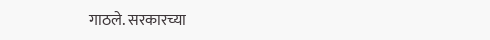गाठले. सरकारच्या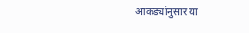आकड्यांनुसार या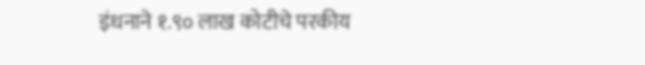इंधनाने १.९० लाख कोटीचे परकीय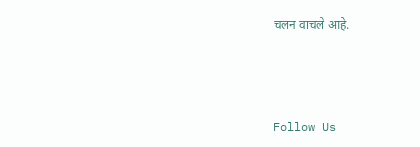चलन वाचले आहे.



Follow Us